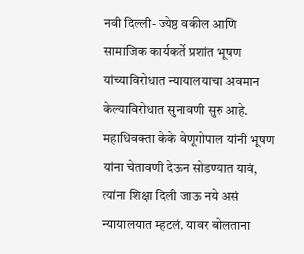नवी दिल्ली- ज्येष्ठ वकील आणि सामाजिक कार्यकर्ते प्रशांत भूषण यांच्याविरोधात न्यायालयाचा अवमान केल्याविरोधात सुनावणी सुरु आहे. महाधिवक्ता केके वेणूगोपाल यांनी भूषण यांना चेतावणी देऊन सोडण्यात यावं, त्यांना शिक्षा दिली जाऊ नये असं न्यायालयात म्हटलं. यावर बोलताना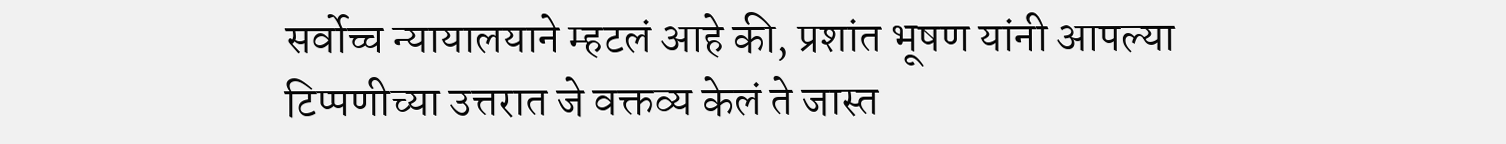सर्वोच्च न्यायालयाने म्हटलं आहे की, प्रशांत भूषण यांनी आपल्या टिप्पणीच्या उत्तरात जे वक्तव्य केलं ते जास्त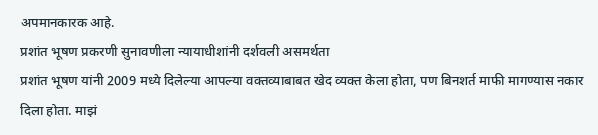अपमानकारक आहे.
प्रशांत भूषण प्रकरणी सुनावणीला न्यायाधीशांनी दर्शवली असमर्थता
प्रशांत भूषण यांनी 2009 मध्ये दिलेल्या आपल्या वक्तव्याबाबत खेद व्यक्त केला होता, पण बिनशर्त माफी मागण्यास नकार दिला होता. माझं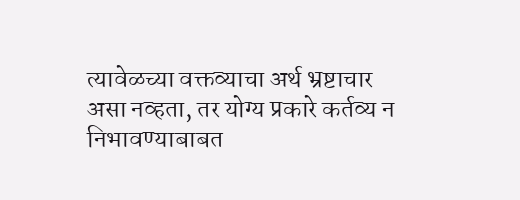त्यावेळच्या वक्तव्याचा अर्थ भ्रष्टाचार असा नव्हता, तर योग्य प्रकारे कर्तव्य न निभावण्याबाबत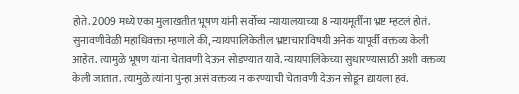होते. 2009 मध्ये एका मुलाखतीत भूषण यांनी सर्वोच्च न्यायालयाच्या 8 न्यायमूर्तींना भ्रष्ट म्हटलं होतं.
सुनावणीवेळी महाधिवक्ता म्हणाले की, न्यायपालिकेतील भ्रष्टाचाराविषयी अनेक यापूर्वी वक्तव्य केली आहेत. त्यामुळे भूषण यांना चेतावणी देऊन सोडण्यात यावे. न्यायपालिकेच्या सुधारण्यासाठी अशी वक्तव्य केली जातात. त्यामुळे त्यांना पुन्हा असं वक्तव्य न करण्याची चेतावणी देऊन सोडून द्यायला हवं.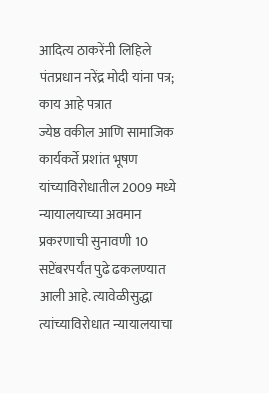आदित्य ठाकरेंनी लिहिले पंतप्रधान नरेंद्र मोदी यांना पत्र; काय आहे पत्रात
ज्येष्ठ वकील आणि सामाजिक कार्यकर्ते प्रशांत भूषण यांच्याविरोधातील 2009 मध्ये न्यायालयाच्या अवमान प्रकरणाची सुनावणी 10 सप्टेंबरपर्यंत पुढे ढकलण्यात आली आहे. त्यावेळीसुद्धा त्यांच्याविरोधात न्यायालयाचा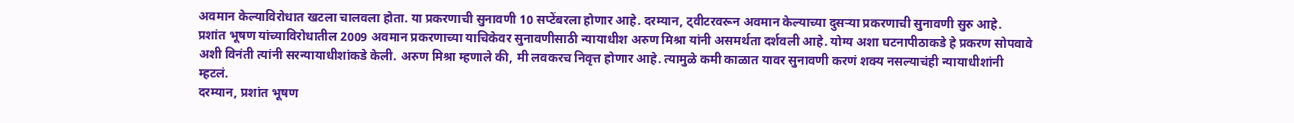अवमान केल्याविरोधात खटला चालवला होता. या प्रकरणाची सुनावणी 10 सप्टेंबरला होणार आहे. दरम्यान, ट्वीटरवरून अवमान केल्याच्या दुसऱ्या प्रकरणाची सुनावणी सुरु आहे.
प्रशांत भूषण यांच्याविरोधातील 2009 अवमान प्रकरणाच्या याचिकेवर सुनावणीसाठी न्यायाधीश अरुण मिश्रा यांनी असमर्थता दर्शवली आहे. योग्य अशा घटनापीठाकडे हे प्रकरण सोपवावे अशी विनंती त्यांनी सरन्यायाधीशांकडे केली. अरुण मिश्रा म्हणाले की, मी लवकरच निवृत्त होणार आहे. त्यामुळे कमी काळात यावर सुनावणी करणं शक्य नसल्याचंही न्यायाधीशांनी म्हटलं.
दरम्यान, प्रशांत भूषण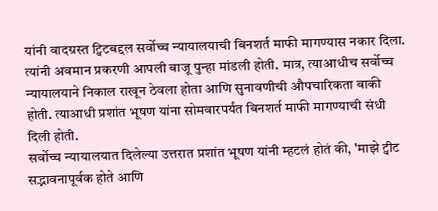यांनी वादग्रस्त ट्विटबद्दल सर्वोच्च न्यायालयाची बिनशर्त माफी मागण्यास नकार दिला. त्यांनी अवमान प्रकरणी आपली बाजू पुन्हा मांडली होती. मात्र, त्याआधीच सर्वोच्च न्यायालयाने निकाल राखून ठेवला होता आणि सुनावणीची औपचारिकता बाकी होती. त्याआधी प्रशांत भूषण यांना सोमवारपर्यंत बिनशर्त माफी मागण्याची संधी दिली होती.
सर्वोच्च न्यायालयात दिलेल्या उत्तरात प्रशांत भूषण यांनी म्हटलं होतं की, 'माझे ट्वीट सद्भावनापूर्वक होते आणि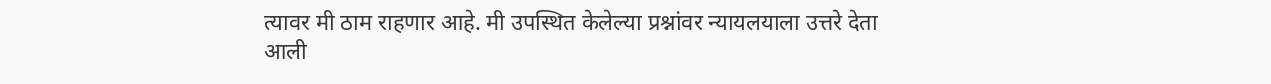त्यावर मी ठाम राहणार आहे. मी उपस्थित केलेल्या प्रश्नांवर न्यायलयाला उत्तरे देता आली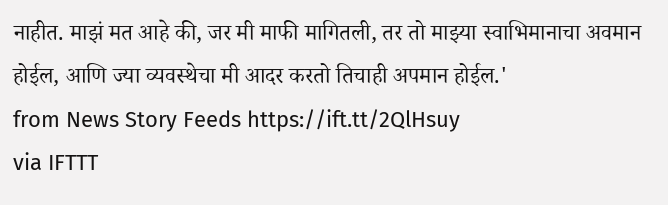नाहीत. माझं मत आहे की, जर मी माफी मागितली, तर तो माझ्या स्वाभिमानाचा अवमान होईल, आणि ज्या व्यवस्थेचा मी आदर करतो तिचाही अपमान होईल.'
from News Story Feeds https://ift.tt/2QlHsuy
via IFTTT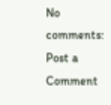No comments:
Post a Comment